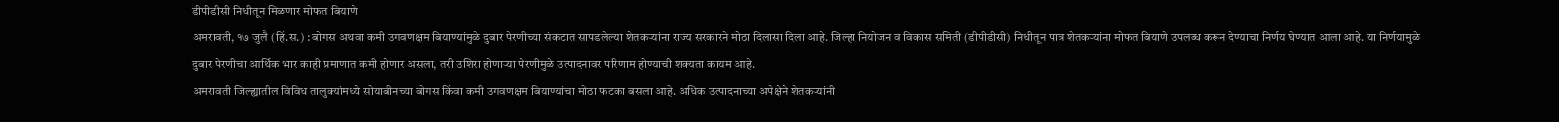डीपीडीसी निधीतून मिळणार मोफत बियाणे
अमरावती, १७ जुलै (हिं.स.) : बोगस अथवा कमी उगवणक्षम बियाण्यांमुळे दुबार पेरणीच्या संकटात सापडलेल्या शेतकऱ्यांना राज्य सरकारने मोठा दिलासा दिला आहे. जिल्हा नियोजन व विकास समिती (डीपीडीसी) निधीतून पात्र शेतकऱ्यांना मोफत बियाणे उपलब्ध करून देण्याचा निर्णय घेण्यात आला आहे. या निर्णयामुळे दुबार पेरणीचा आर्थिक भार काही प्रमाणात कमी होणार असला, तरी उशिरा होणाऱ्या पेरणीमुळे उत्पादनावर परिणाम होण्याची शक्यता कायम आहे.
अमरावती जिल्ह्यातील विविध तालुक्यांमध्ये सोयाबीनच्या बोगस किंवा कमी उगवणक्षम बियाण्यांचा मोठा फटका बसला आहे. अधिक उत्पादनाच्या अपेक्षेने शेतकऱ्यांनी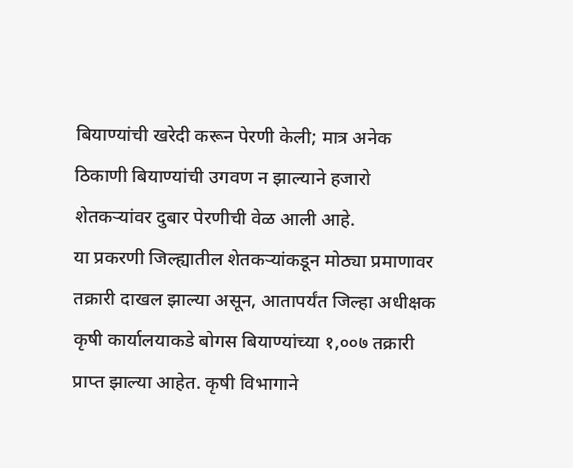बियाण्यांची खरेदी करून पेरणी केली; मात्र अनेक ठिकाणी बियाण्यांची उगवण न झाल्याने हजारो शेतकऱ्यांवर दुबार पेरणीची वेळ आली आहे.
या प्रकरणी जिल्ह्यातील शेतकऱ्यांकडून मोठ्या प्रमाणावर तक्रारी दाखल झाल्या असून, आतापर्यंत जिल्हा अधीक्षक कृषी कार्यालयाकडे बोगस बियाण्यांच्या १,००७ तक्रारी प्राप्त झाल्या आहेत. कृषी विभागाने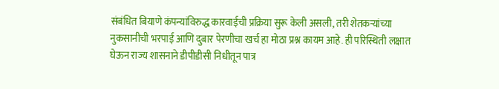संबंधित बियाणे कंपन्यांविरुद्ध कारवाईची प्रक्रिया सुरू केली असली, तरी शेतकऱ्यांच्या नुकसानीची भरपाई आणि दुबार पेरणीचा खर्च हा मोठा प्रश्न कायम आहे. ही परिस्थिती लक्षात घेऊन राज्य शासनाने डीपीडीसी निधीतून पात्र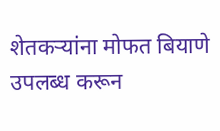शेतकऱ्यांना मोफत बियाणे उपलब्ध करून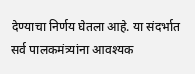देण्याचा निर्णय घेतला आहे. या संदर्भात सर्व पालकमंत्र्यांना आवश्यक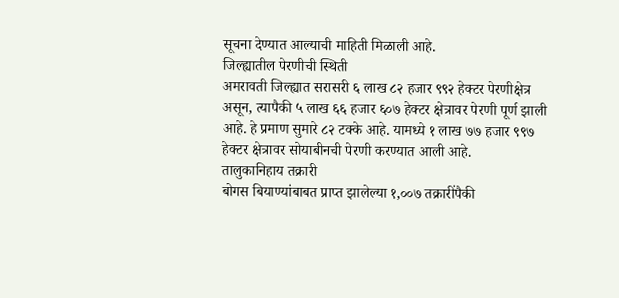सूचना देण्यात आल्याची माहिती मिळाली आहे.
जिल्ह्यातील पेरणीची स्थिती
अमरावती जिल्ह्यात सरासरी ६ लाख ८२ हजार ९९२ हेक्टर पेरणीक्षेत्र असून, त्यापैकी ५ लाख ६६ हजार ६०७ हेक्टर क्षेत्रावर पेरणी पूर्ण झाली आहे. हे प्रमाण सुमारे ८२ टक्के आहे. यामध्ये १ लाख ७७ हजार ९९७ हेक्टर क्षेत्रावर सोयाबीनची पेरणी करण्यात आली आहे.
तालुकानिहाय तक्रारी
बोगस बियाण्यांबाबत प्राप्त झालेल्या १,००७ तक्रारींपैकी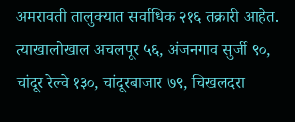अमरावती तालुक्यात सर्वाधिक २१६ तक्रारी आहेत. त्याखालोखाल अचलपूर ५६, अंजनगाव सुर्जी ९०, चांदूर रेल्वे १३०, चांदूरबाजार ७९, चिखलदरा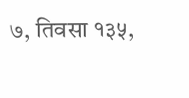७, तिवसा १३५,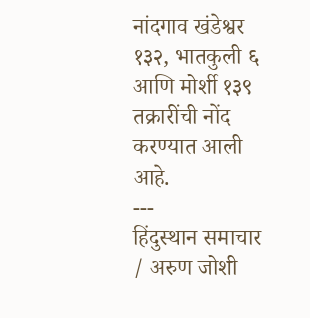नांदगाव खंडेश्वर १३२, भातकुली ६ आणि मोर्शी १३९ तक्रारींची नोंद करण्यात आली आहे.
---
हिंदुस्थान समाचार / अरुण जोशी